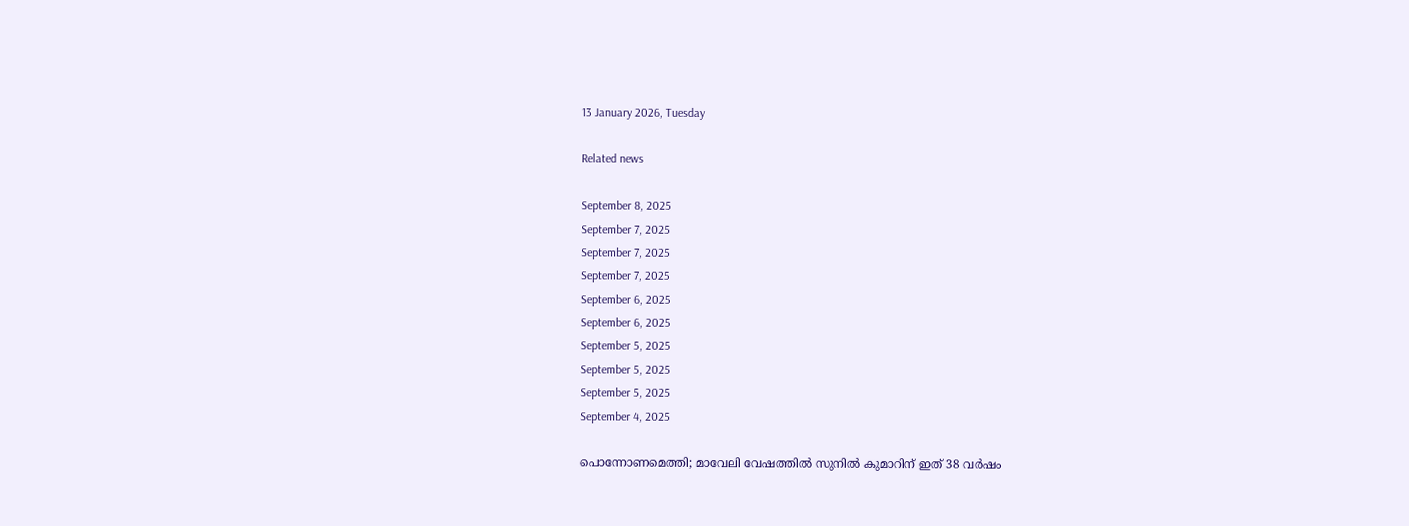13 January 2026, Tuesday

Related news

September 8, 2025
September 7, 2025
September 7, 2025
September 7, 2025
September 6, 2025
September 6, 2025
September 5, 2025
September 5, 2025
September 5, 2025
September 4, 2025

പൊന്നോണമെത്തി; മാവേലി വേഷത്തിൽ സുനിൽ കുമാറിന് ഇത് 38 വർഷം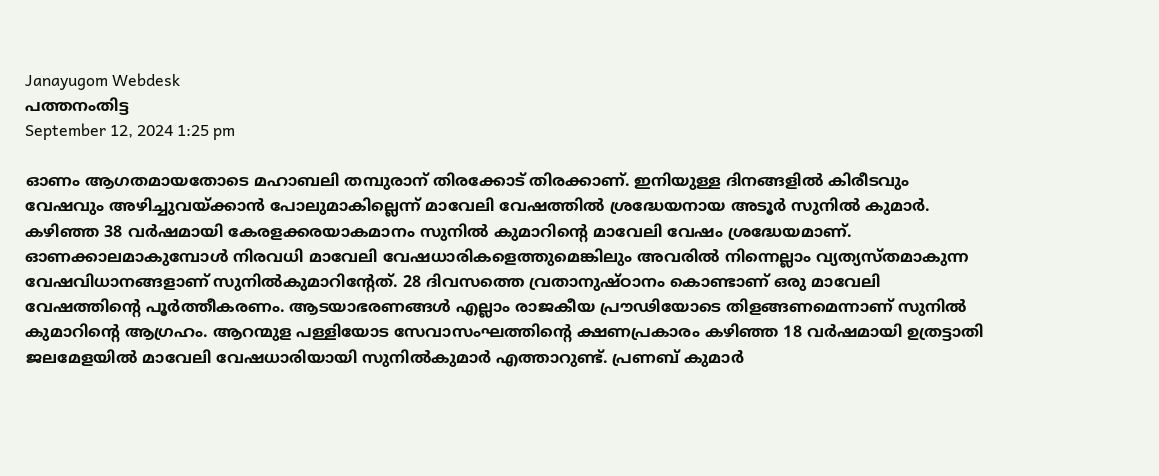Janayugom Webdesk
പത്തനംതിട്ട
September 12, 2024 1:25 pm

ഓണം ആഗതമായതോടെ മഹാബലി തമ്പുരാന് തിരക്കോട് തിരക്കാണ്. ഇനിയുള്ള ദിനങ്ങളിൽ കിരീടവും വേഷവും അഴിച്ചുവയ്ക്കാൻ പോലുമാകില്ലെന്ന് മാവേലി വേഷത്തിൽ ശ്രദ്ധേയനായ അടൂർ സുനിൽ കുമാർ. കഴിഞ്ഞ 38 വർഷമായി കേരളക്കരയാകമാനം സുനിൽ കുമാറിന്റെ മാവേലി വേഷം ശ്രദ്ധേയമാണ്. ഓണക്കാലമാകുമ്പോൾ നിരവധി മാവേലി വേഷധാരികളെത്തുമെങ്കിലും അവരിൽ നിന്നെല്ലാം വ്യത്യസ്തമാകുന്ന വേഷവിധാനങ്ങളാണ് സുനിൽകുമാറിന്റേത്. 28 ദിവസത്തെ വ്രതാനുഷ്ഠാനം കൊണ്ടാണ് ഒരു മാവേലി വേഷത്തിന്റെ പൂർത്തീകരണം. ആടയാഭരണങ്ങൾ എല്ലാം രാജകീയ പ്രൗഢിയോടെ തിളങ്ങണമെന്നാണ് സുനിൽ കുമാറിന്റെ ആഗ്രഹം. ആറന്മുള പള്ളിയോട സേവാസംഘത്തിന്റെ ക്ഷണപ്രകാരം കഴിഞ്ഞ 18 വർഷമായി ഉത്രട്ടാതി ജലമേളയിൽ മാവേലി വേഷധാരിയായി സുനിൽകുമാർ എത്താറുണ്ട്. പ്രണബ് കുമാർ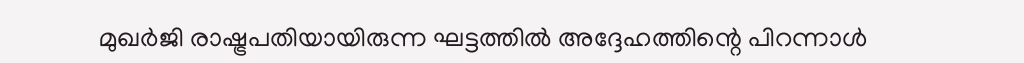മുഖർജി രാഷ്ട്രപതിയായിരുന്ന ഘട്ടത്തിൽ അദ്ദേഹത്തിന്റെ പിറന്നാൾ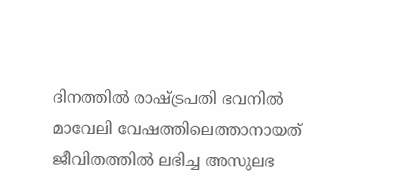ദിനത്തിൽ രാഷ്ട്രപതി ഭവനിൽ മാവേലി വേഷത്തിലെത്താനായത് ജീവിതത്തിൽ ലഭിച്ച അസുലഭ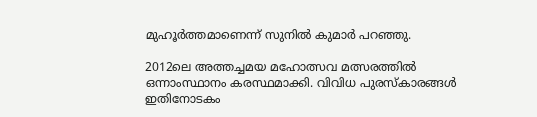മുഹൂർത്തമാണെന്ന് സുനിൽ കുമാർ പറഞ്ഞു.

2012ലെ അത്തച്ചമയ മഹോത്സവ മത്സരത്തിൽ ഒന്നാംസ്ഥാനം കരസ്ഥമാക്കി. വിവിധ പുരസ്കാരങ്ങൾ ഇതിനോടകം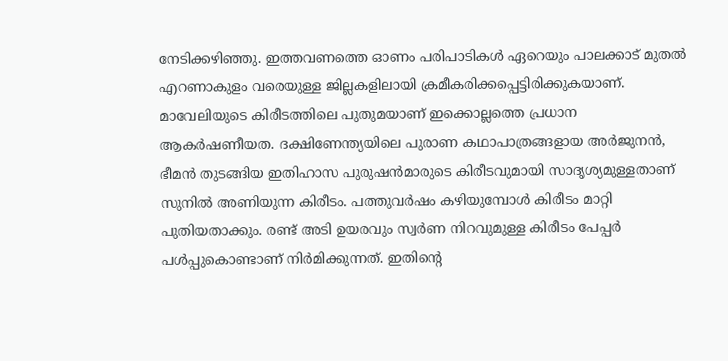നേടിക്കഴിഞ്ഞു. ഇത്തവണത്തെ ഓണം പരിപാടികൾ ഏറെയും പാലക്കാട് മുതൽ എറണാകുളം വരെയുള്ള ജില്ലകളിലായി ക്രമീകരിക്കപ്പെട്ടിരിക്കുകയാണ്. മാവേലിയുടെ കിരീടത്തിലെ പുതുമയാണ് ഇക്കൊല്ലത്തെ പ്രധാന ആകർഷണീയത. ദക്ഷിണേന്ത്യയിലെ പുരാണ കഥാപാത്രങ്ങളായ അർജുനൻ, ഭീമൻ തുടങ്ങിയ ഇതിഹാസ പുരുഷൻമാരുടെ കിരീടവുമായി സാദൃശ്യമുള്ളതാണ് സുനിൽ അണിയുന്ന കിരീടം. പത്തുവർഷം കഴിയുമ്പോൾ കിരീടം മാറ്റി പുതിയതാക്കും. രണ്ട് അടി ഉയരവും സ്വർണ നിറവുമുള്ള കിരീടം പേപ്പർ പൾപ്പുകൊണ്ടാണ് നിർമിക്കുന്നത്. ഇതിന്റെ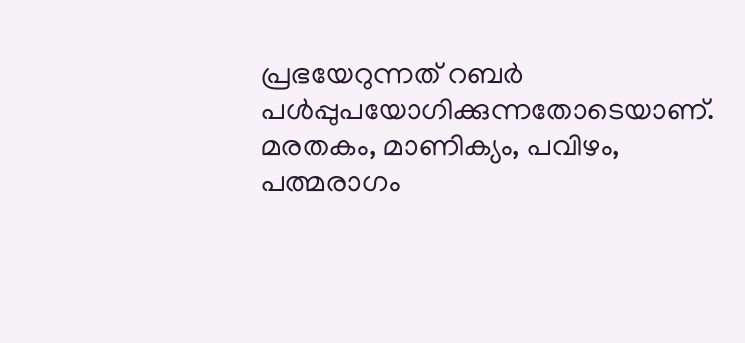പ്രഭയേറുന്നത് റബർ പൾപ്പുപയോഗിക്കുന്നതോടെയാണ്. മരതകം, മാണിക്യം, പവിഴം, പത്മരാഗം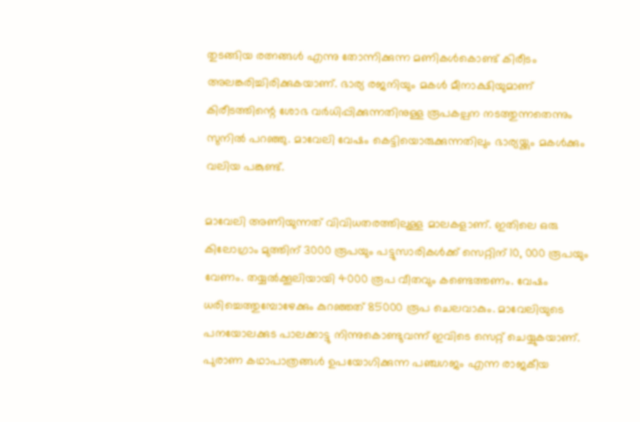തുടങ്ങിയ രത്നങ്ങൾ എന്നു തോന്നിക്കുന്ന മണികൾകൊണ്ട് കിരീടം അലങ്കരിച്ചിരിക്കുകയാണ്. ഭാര്യ രജനിയും മകൾ മീനാക്ഷിയുമാണ് കിരീടത്തിന്റെ ശോഭ വർധിപ്പിക്കുന്നതിനുള്ള രൂപകല്പന നടത്തുന്നതെന്നും സുനിൽ പറഞ്ഞു. മാവേലി വേഷം കെട്ടിയൊരുക്കുന്നതിലും ഭാര്യയ്ക്കും മകൾക്കും വലിയ പങ്കുണ്ട്.

മാവേലി അണിയുന്നത് വിവിധതരത്തിലുള്ള മാലകളാണ്. ഇതിലെ ഒരു കിലോഗ്രാം മുത്തിന് 3000 രൂപയും പട്ടുസാരികൾക്ക് സെറ്റിന് 10, 000 രൂപയും വേണം. തയ്യൽക്കൂലിയായി 4000 രൂപ വീതവും കണ്ടെത്തണം. വേഷം ധരിച്ചെത്തുമ്പോഴേക്കും കുറഞ്ഞത് 85000 രൂപ ചെലവാകും. മാവേലിയുടെ പനയോലക്കുട പാലക്കാട്ടു നിന്നുകൊണ്ടുവന്ന് ഇവിടെ സെറ്റ് ചെയ്യുകയാണ്. പുരാണ കഥാപാത്രങ്ങൾ ഉപയോഗിക്കുന്ന പഞ്ചഗജം എന്ന രാജകീയ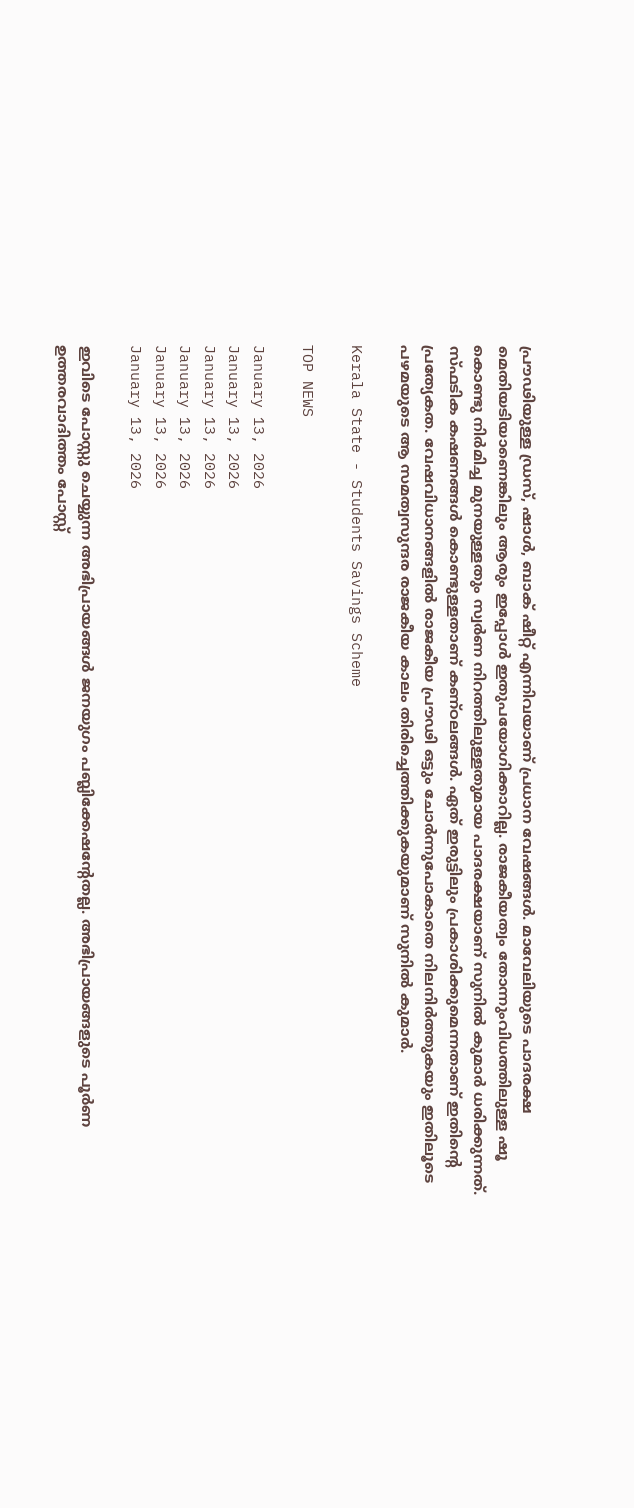പ്രൗഢിയുള്ള ഡ്രസ്, ഷാൾ, ബാക് ഷീറ്റ് എന്നിവയാണ് പ്രധാന വേഷങ്ങൾ. മാവേലിയുടെ പാദരക്ഷ മെതിയടിയാണെങ്കിലും ആരും ഇപ്പോൾ ഇതുപയോഗിക്കാറില്ല. രാജകീയത്വം തോന്നുംവിധത്തിലുള്ള ഷൂ കൊണ്ടു നിർമിച്ച മുനയുള്ളതും സ്വർണ നിറത്തിലുള്ളതുമായ പാദരക്ഷയാണ് സുനിൽ കുമാർ ധരിക്കുന്നത്. സ്ഫടിക കഷണങ്ങൾ കൊണ്ടുള്ളതാണ് കണ്ഠലങ്ങൾ. ഏത് ഇരുട്ടിലും പ്രകാശിക്കുമെന്നതാണ് ഇതിന്റെ പ്രത്യേകത. വേഷവിധാനങ്ങളിൽ രാജകീയ പ്രൗഢി ഒട്ടും ചോർന്നുപോകാതെ നിലനിർത്തുകയും ഇതിലൂടെ പഴമയുടെ ആ സമത്വസുന്ദര രാജകീയ കാലം തിരിച്ചെത്തിക്കുകയുമാണ് സുനിൽ കുമാർ.

Kerala State - Students Savings Scheme

TOP NEWS

January 13, 2026
January 13, 2026
January 13, 2026
January 13, 2026
January 13, 2026
January 13, 2026

ഇവിടെ പോസ്റ്റു ചെയ്യുന്ന അഭിപ്രായങ്ങള്‍ ജനയുഗം പബ്ലിക്കേഷന്റേതല്ല. അഭിപ്രായങ്ങളുടെ പൂര്‍ണ ഉത്തരവാദിത്തം പോസ്റ്റ്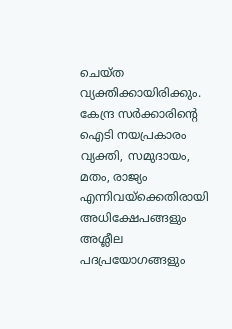ചെയ്ത വ്യക്തിക്കായിരിക്കും. കേന്ദ്ര സര്‍ക്കാരിന്റെ ഐടി നയപ്രകാരം വ്യക്തി, സമുദായം, മതം, രാജ്യം എന്നിവയ്‌ക്കെതിരായി അധിക്ഷേപങ്ങളും അശ്ലീല പദപ്രയോഗങ്ങളും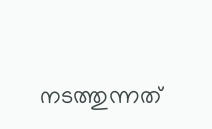നടത്തുന്നത്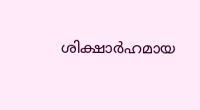ശിക്ഷാര്‍ഹമായ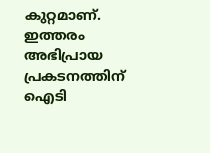കുറ്റമാണ്. ഇത്തരം അഭിപ്രായ പ്രകടനത്തിന് ഐടി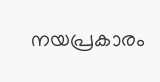നയപ്രകാരം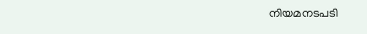നിയമനടപടി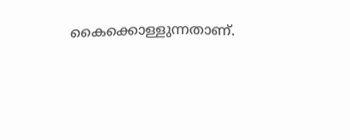കൈക്കൊള്ളുന്നതാണ്.